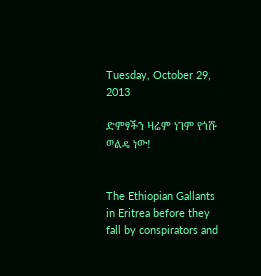Tuesday, October 29, 2013

ድምፃችን ዛሬም ነገም የጎሹ ወልዴ ነው!


The Ethiopian Gallants in Eritrea before they fall by conspirators and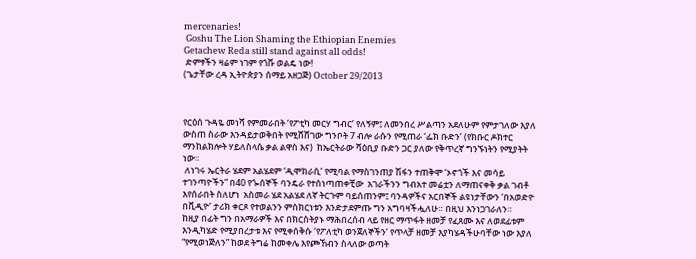mercenaries!
 Goshu The Lion Shaming the Ethiopian Enemies
Getachew Reda still stand against all odds!
 ድምፃችን ዛሬም ነገም የጎሹ ወልዴ ነው!
(ጌታቸው ረዳ ኢትዮጵያን ሰማይ አዘጋጅ) October 29/2013



የርዕሰ ጉዳዬ መነሻ የምመራበት ‘የፖቲካ መርሃ ግብር’ የለኝም፤ ለመንበረ ሥልጣን አደለሁም የምታገለው እያለ ውስጠ ስራው እንዳይታወቅበት የሚሸሸገው ግንቦት 7 ብሎ ራሱን የሚጠራ ‘ፌክ ቡድን’ (የክቡር ዶክተር ማንከልክሎት ሃይለስላሴ ቃል ልዋስ እና)  ከኤርትራው ሻዕቢያ ቡድን ጋር ያለው የቅጥረኛ ግንኙነትን የሚያትት ነው።
 ለነገሩ ኤርትራ ሄደም አልሄደም ‘ዲሞክራሲ’ የሚባል የማስገንጠያ ሽፋን ተጠቅሞ ‘ኦኖጎች እና መሳይ ተገንጣዮችን” በ40 የጐሰኞች ባንዴራ የተሰነጣጠቀቺው  አገራችንን ግብአተ መሬቷን ለማጠናቀቅ ቃል ገብቶ እየሰራበት ስለሆነ  አስመራ ሄደ አልሄደ ለኛ ትርጉም ባይሰጠንም፤ ባንዳዎችና አርበኞች ልዩነታቸውን ‘በአወድዮ በቪዲዮ’ ታሪክ ቀርጾ የተወልንን ምስክርነቱን እንድታደምጡ ግን አግባዛችሗለሁ። በዚህ እንነጋገራለን።
ከዚያ በፊት ግን በአማራዎች እና በክርስትያኑ ማሕበረሰብ ላይ የዘር ማጥፋት ዘመቻ የፈጸሙ እና ለወደፊቱም እንዲካሄድ የሚያበረታቱ እና የሚቀሰቅሱ ‘የፖለቲካ ወንጀለኞችን’ የጥላቻ ዘመቻ እያካሄዳችሁባቸው ነው እያለ “የሚወነጅለን” ከወደ ትግሬ ከመቀሌ እየጮኸብን ስላለው ወጣት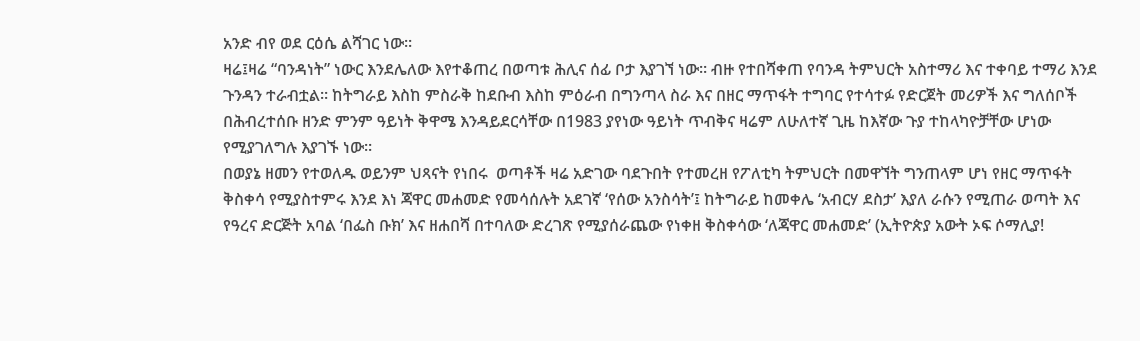አንድ ብየ ወደ ርዕሴ ልሻገር ነው።
ዛሬ፤ዛሬ “ባንዳነት” ነውር እንደሌለው እየተቆጠረ በወጣቱ ሕሊና ሰፊ ቦታ እያገኘ ነው። ብዙ የተበሻቀጠ የባንዳ ትምህርት አስተማሪ እና ተቀባይ ተማሪ እንደ ጉንዳን ተራብቷል። ከትግራይ እስከ ምስራቅ ከደቡብ እስከ ምዕራብ በግንጣላ ስራ እና በዘር ማጥፋት ተግባር የተሳተፉ የድርጀት መሪዎች እና ግለሰቦች በሕብረተሰቡ ዘንድ ምንም ዓይነት ቅዋሜ እንዳይደርሳቸው በ1983 ያየነው ዓይነት ጥብቅና ዛሬም ለሁለተኛ ጊዜ ከእኛው ጉያ ተከላካዮቻቸው ሆነው የሚያገለግሉ እያገኙ ነው።
በወያኔ ዘመን የተወለዱ ወይንም ህጻናት የነበሩ  ወጣቶች ዛሬ አድገው ባደጉበት የተመረዘ የፖለቲካ ትምህርት በመዋኘት ግንጠላም ሆነ የዘር ማጥፋት ቅስቀሳ የሚያስተምሩ እንደ እነ ጃዋር መሐመድ የመሳሰሉት አደገኛ ‘የሰው አንስሳት’፤ ከትግራይ ከመቀሌ ‘አብርሃ ደስታ’ እያለ ራሱን የሚጠራ ወጣት እና የዓረና ድርጅት አባል ‘በፌስ ቡክ’ እና ዘሐበሻ በተባለው ድረገጽ የሚያሰራጨው የነቀዘ ቅስቀሳው ‘ለጃዋር መሐመድ’ (ኢትዮጵያ አውት ኦፍ ሶማሊያ!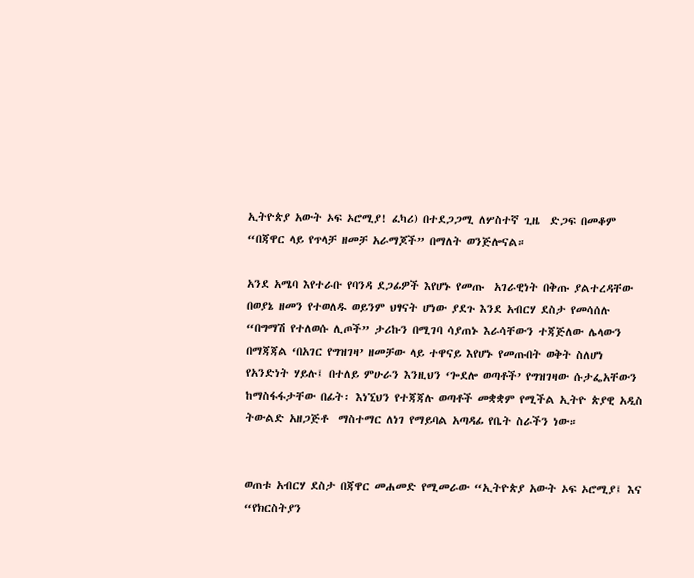ኢትዮጵያ አውት ኦፍ ኦሮሚያ! ፈካሪ) በተደጋጋሚ ለሦስተኛ ጊዜ  ድጋፍ በመቆም “በጃዋር ላይ የጥላቻ ዘመቻ አራማጆች” በማለት ወንጅሎናል።

አንደ አሜባ እየተራቡ የባንዳ ደጋፊዎች እየሆኑ የመጡ  አገራዊነት በቅጡ ያልተረዳቸው በወያኔ ዘመን የተወለዱ ወይንም ህፃናት ሆነው ያደጉ እንደ አብርሃ ደስታ የመሳሰሉ “በግማሽ የተለወሱ ሊጦች” ታሪኩን በሚገባ ሳያጠኑ እራሳቸውን ተጃጅለው ሌላውን  በማጃጃል ‘በአገር የግዝገዛ’ ዘመቻው ላይ ተዋናይ እየሆኑ የመጡበት ወቅት ስለሆነ የአንድነት ሃይሉ፤ በተለይ ምሁራን እንዚህን ‘ጐደሎ ወጣቶች’ የግዝገዛው ሱታፌአቸውን  ከማስፋፋታቸው በፊት፡ እነኚህን የተጃጃሉ ወጣቶች መቋቋም የሚችል ኢትዮ ጵያዊ አዲስ ትውልድ አዘጋጅቶ  ማስተማር ለነገ የማይባል አጣዳፊ የቤት ስራችን ነው።


ወጠቱ አብርሃ ደስታ በጃዋር መሐመድ የሚመራው “ኢትዮጵያ አውት ኦፍ ኦሮሚያ፤ እና “የክርስትያን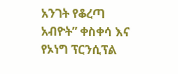አንገት የቆረጣ አብዮት” ቀስቀሳ እና የኦነግ ፕርንሲፕል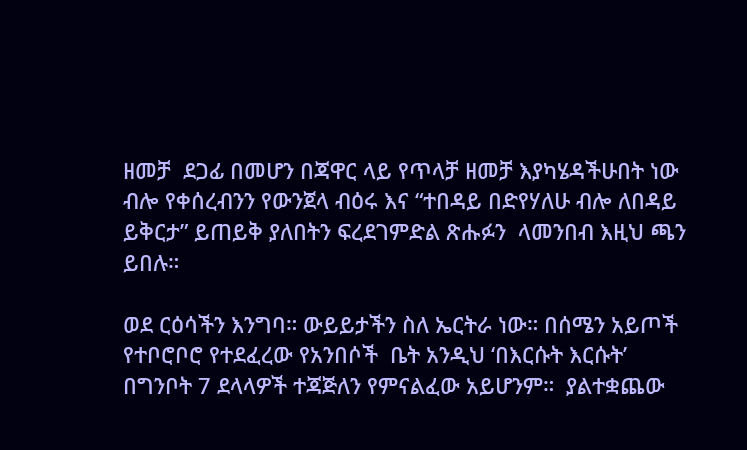ዘመቻ  ደጋፊ በመሆን በጃዋር ላይ የጥላቻ ዘመቻ እያካሄዳችሁበት ነው ብሎ የቀሰረብንን የውንጀላ ብዕሩ እና “ተበዳይ በድየሃለሁ ብሎ ለበዳይ ይቅርታ” ይጠይቅ ያለበትን ፍረደገምድል ጽሑፉን  ላመንበብ እዚህ ጫን ይበሉ።

ወደ ርዕሳችን እንግባ። ውይይታችን ስለ ኤርትራ ነው። በሰሜን አይጦች የተቦሮቦሮ የተደፈረው የአንበሶች  ቤት አንዲህ ‘በእርሱት እርሱት’ በግንቦት 7 ደላላዎች ተጃጅለን የምናልፈው አይሆንም።  ያልተቋጨው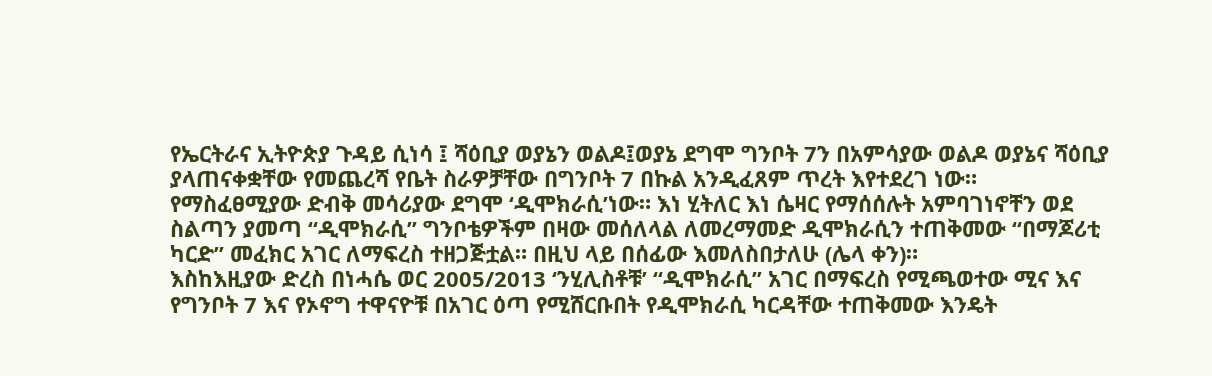የኤርትራና ኢትዮጵያ ጉዳይ ሲነሳ ፤ ሻዕቢያ ወያኔን ወልዶ፤ወያኔ ደግሞ ግንቦት 7ን በአምሳያው ወልዶ ወያኔና ሻዕቢያ  ያላጠናቀቋቸው የመጨረሻ የቤት ስራዎቻቸው በግንቦት 7 በኩል አንዲፈጸም ጥረት እየተደረገ ነው። የማስፈፀሚያው ድብቅ መሳሪያው ደግሞ ‘ዲሞክራሲ’ነው። እነ ሂትለር እነ ሴዛር የማሰሰሉት አምባገነኖቸን ወደ ስልጣን ያመጣ “ዲሞክራሲ” ግንቦቴዎችም በዛው መሰለላል ለመረማመድ ዲሞክራሲን ተጠቅመው “በማጆሪቲ ካርድ” መፈክር አገር ለማፍረስ ተዘጋጅቷል። በዚህ ላይ በሰፊው እመለስበታለሁ (ሌላ ቀን)።
እስከእዚያው ድረስ በነሓሴ ወር 2005/2013 ‘ንሂሊስቶቹ’ “ዲሞክራሲ” አገር በማፍረስ የሚጫወተው ሚና እና የግንቦት 7 እና የኦኖግ ተዋናዮቹ በአገር ዕጣ የሚሸርቡበት የዲሞክራሲ ካርዳቸው ተጠቅመው እንዴት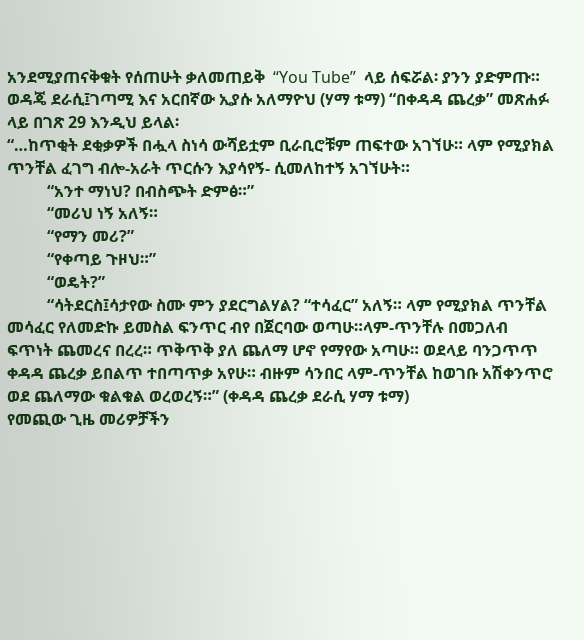አንደሚያጠናቅቁት የሰጠሁት ቃለመጠይቅ  “You Tube”  ላይ ሰፍሯል፡ ያንን ያድምጡ።
ወዳጄ ደራሲ፤ገጣሚ እና አርበኛው ኢያሱ አለማዮህ (ሃማ ቱማ) “በቀዳዳ ጨረቃ” መጽሐፉ ላይ በገጽ 29 እንዲህ ይላል፡
“…ከጥቂት ደቂቃዎች በሗላ ስነሳ ውሻይቷም ቢራቢሮቹም ጠፍተው አገኘሁ። ላም የሚያክል ጥንቸል ፈገግ ብሎ-አራት ጥርሱን እያሳየኝ- ሲመለከተኝ አገኘሁት።
          “አንተ ማነህ? በብስጭት ድምፅ።”
          “መሪህ ነኝ አለኝ።
          “የማን መሪ?”
          “የቀጣይ ጉዞህ።”
          “ወዴት?”
          “ሳትደርስ፤ሳታየው ስሙ ምን ያደርግልሃል? “ተሳፈር” አለኝ። ላም የሚያክል ጥንቸል መሳፈር የለመድኩ ይመስል ፍንጥር ብየ በጀርባው ወጣሁ።ላም-ጥንቸሉ በመጋለብ ፍጥነት ጨመረና በረረ። ጥቅጥቅ ያለ ጨለማ ሆኖ የማየው አጣሁ። ወደላይ ባንጋጥጥ ቀዳዳ ጨረቃ ይበልጥ ተበጣጥቃ አየሁ። ብዙም ሳንበር ላም-ጥንቸል ከወገቡ አሽቀንጥሮ ወደ ጨለማው ቁልቁል ወረወረኝ።” (ቀዳዳ ጨረቃ ደራሲ ሃማ ቱማ)
የመጪው ጊዜ መሪዎቻችን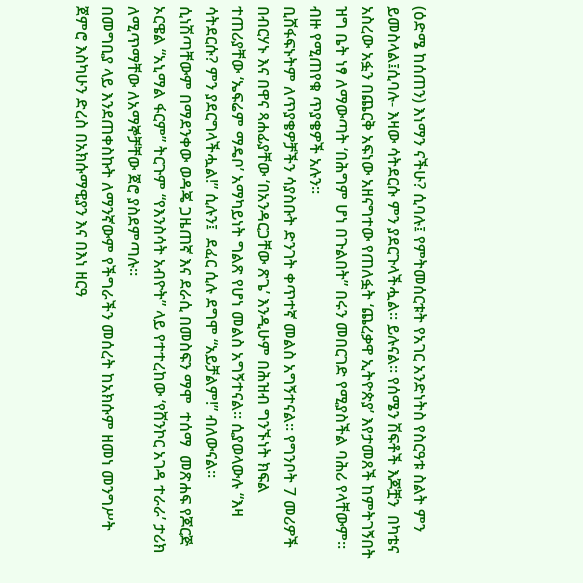(ዕድሜ ከሰጠን) እነማን ናችሁ? ሲባሉ፤ የምትመሰርቱት የአገር አንድነትስ የስርዓቱ ስልት ምን ይመስላል፤ሲባሉ- እዛው ሳትደርሱ ምን ያደርጉላችሗል። ይሉናል። የሰሜን ሽፍቶች እጆቿን  በካቴና አስረው አፏን በጨርቅ አፍነው አዘናግተው የጠለፏት ‘ጨረቃዋ ኢትዮጵያ’ እየታመጸች ከምትገኝበት ዝግ ቤት ነፃ ለማውጣት ‘በሕግም ሆነ በጉልበት” በሩን መበርገድ የሚያስችል ባሕሪ የላቸውም። ብዙ የሚጠየቁ ጥያቄዎች አሉን።
ቢሸፋፍኑትም ለጥያቄዎቻችን ሳያስቡት ድንገት ቀጥተኛ መልስ አግኝተናል። የግንቦት 7 መሪዎች በብርሃኑ እና በዋና ጻሐፊያቸው ‘በአንዳርጋቸው ጽጌ’ እንዲሁም በሕዝብ ግንኙነት ክፍል ተጠሪያቸው ‘ኤፍሬም ማዴቦ’ አማካይነት ግልጽ የሆነ መልስ አግኝተናል። ሲያወላውሉ “እዛ ሳትደርሱ? ምን ያደርግላችሗል!” ሲሉን፤  ደፈር ሲሉ ደግሞ “አይቻልም!” ብለውናል። ሲነሽጣቸውም በማደንቀው ወዳጄ ጋዜጠኛ እና ደራሲ በመስፍን ማሞ  ተሰማ  መጽሐፍ የጆርጅ ኦርዌል “አኒማል ፋርም” ትርጉም “የእንስሳት አብዮት” ላይ የተተረከው ‘የሸንኮር አገዳ ተራራ’ ታሪክ ለሚጥማቸው ለአማኞቻቸው ጀሮ ያስደምጣሉ።
በመግቢያ ላይ እንደጠቀስኩት ለማንኛውም የችግራችን መሰረት ከአክሱም ዘመነ መንግሥት ጀምሮ እስካሁን ድረስ በአክሱማዊያን እና በእነ ዘርዓ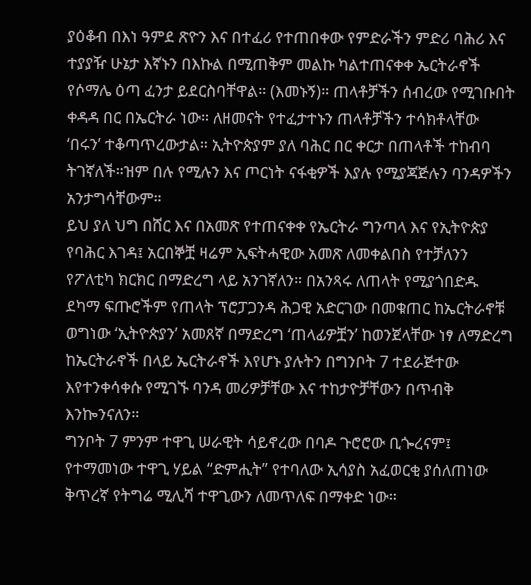ያዕቆብ በእነ ዓምደ ጽዮን እና በተፈሪ የተጠበቀው የምድራችን ምድሪ ባሕሪ እና ተያያዥ ሁኔታ እኛኑን በእኩል በሚጠቅም መልኩ ካልተጠናቀቀ ኤርትራኖች የሶማሌ ዕጣ ፈንታ ይደርስባቸዋል። (እመኑኝ)። ጠላቶቻችን ሰብረው የሚገቡበት ቀዳዳ በር በኤርትራ ነው። ለዘመናት የተፈታተኑን ጠላቶቻችን ተሳክቶላቸው ‘በሩን’ ተቆጣጥረውታል። ኢትዮጵያም ያለ ባሕር በር ቀርታ በጠላቶች ተከብባ ትገኛለች።ዝም በሉ የሚሉን እና ጦርነት ናፋቂዎች እያሉ የሚያጃጅሉን ባንዳዎችን አንታግሳቸውም።
ይህ ያለ ህግ በሸር እና በአመጽ የተጠናቀቀ የኤርትራ ግንጣላ እና የኢትዮጵያ የባሕር እገዳ፤ አርበኞቿ ዛሬም ኢፍትሓዊው አመጽ ለመቀልበስ የተቻለንን  የፖለቲካ ክርክር በማድረግ ላይ አንገኛለን። በአንጻሩ ለጠላት የሚያጎበድዱ ደካማ ፍጡሮችም የጠላት ፕሮፓጋንዳ ሕጋዊ አድርገው በመቁጠር ከኤርትራኖቹ ወግነው ‘ኢትዮጵያን’ አመጸኛ በማድረግ ‘ጠላፊዎቿን’ ከወንጀላቸው ነፃ ለማድረግ ከኤርትራኖች በላይ ኤርትራኖች እየሆኑ ያሉትን በግንቦት 7 ተደራጅተው እየተንቀሳቀሱ የሚገኙ ባንዳ መሪዎቻቸው እና ተከታዮቻቸውን በጥብቅ እንኰንናለን።
ግንቦት 7 ምንም ተዋጊ ሠራዊት ሳይኖረው በባዶ ጉሮሮው ቢጐረናም፤ የተማመነው ተዋጊ ሃይል “ድምሒት” የተባለው ኢሳያስ አፈወርቂ ያሰለጠነው ቅጥረኛ የትግሬ ሚሊሻ ተዋጊውን ለመጥለፍ በማቀድ ነው።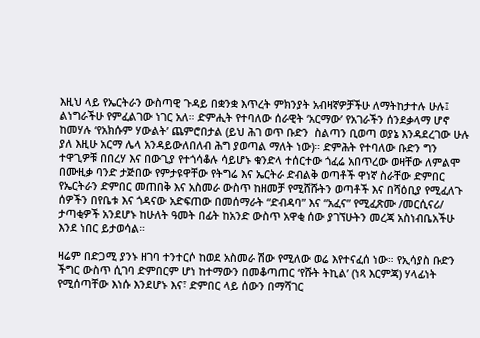እዚህ ላይ የኤርትራን ውስጣዊ ጉዳይ በቋንቋ እጥረት ምክንያት አብዛኛዎቻችሁ ለማትከታተሉ ሁሉ፤ ልነግራችሁ የምፈልገው ነገር አለ። ድምሒት የተባለው ሰራዊት ‘አርማው’ የአገራችን ሰንደቃላማ ሆኖ ከመሃሉ ‘የአክሱም ሃውልት’ ጨምሮበታል (ይህ ሕገ ወጥ ቡድን  ስልጣን ቢወጣ ወያኔ እንዳደረገው ሁሉ ያለ እዚሁ አርማ ሌላ አንዳይውለበለብ ሕግ ያወጣል ማለት ነው)። ድምሕት የተባለው ቡድን ግን ተዋጊዎቹ በበረሃ እና በውጊያ የተጎሳቆሉ ሳይሆኑ ቁንድላ ተሰርተው ጎፈሬ አበጥረው ወዛቸው ለምልሞ በሙዚቃ ባንድ ታጅበው የምታዩዋቸው የትግሬ እና ኤርትራ ድብልቅ ወጣቶች ዋነኛ ስራቸው ድምበር
የኤርትራን ድምበር መጠበቅ እና አስመራ ውስጥ ከዘመቻ የሚሸሹትን ወጣቶች እና በሻዕቢያ የሚፈለጉ ሰዎችን በየቤቱ እና ጎዳናው አድፍጠው በመሰማራት “ድብዳባ” እና “አፈና” የሚፈጽሙ /መርሲናሪ/ ታጣቂዎች አንደሆኑ ከሁለት ዓመት በፊት ከአንድ ውስጥ አዋቂ ሰው ያገኘሁትን መረጃ አስነብቤአችሁ እንደ ነበር ይታወሳል።

ዛሬም በድጋሚ ያንኑ ዘገባ ተንተርሶ ከወደ አስመራ ሽው የሚለው ወሬ እየተናፈሰ ነው። የኢሳያስ ቡድን ችግር ውስጥ ሲገባ ድምበርም ሆነ ከተማውን በመቆጣጠር ‘የሹት ትኪል’ (ነጻ እርምጃ) ሃላፊነት የሚሰጣቸው እነሱ እንደሆኑ እና፣ ድምበር ላይ ሰውን በማሻገር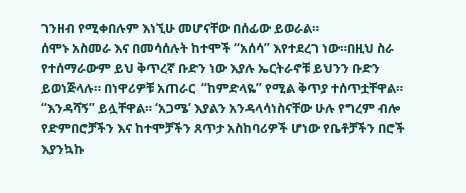ገንዘብ የሚቀበሉም እነኚሁ መሆናቸው በሰፊው ይወራል።
ሰሞኑ አስመራ እና በመሳሰሉት ከተሞች “አሰሳ” እየተደረገ ነው።በዚህ ስራ የተሰማራውም ይህ ቅጥረኛ ቡድን ነው እያሉ ኤርትራኖቹ ይህንን ቡድን ይወነጅላሉ። በነዋሪዎቹ አጠራር  “ከምድላዬ” የሚል ቅጥያ ተሰጥቷቸዋል። “እንዳሻኝ” ይሏቸዋል። ‘አጋሜ’ እያልን አንዳላሳነስናቸው ሁሉ የግረም ብሎ የድምበሮቻችን እና ከተሞቻችን ጸጥታ አስከባሪዎች ሆነው የቤቶቻችን በሮች እያንኳኩ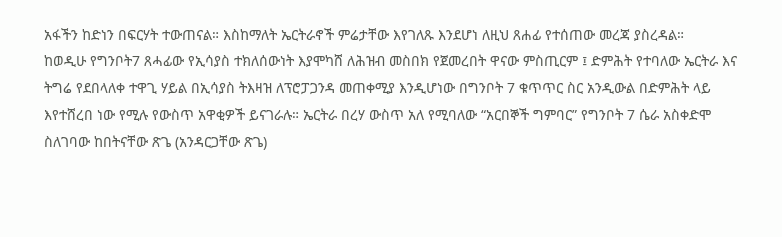አፋችን ከድነን በፍርሃት ተውጠናል። እስከማለት ኤርትራኖች ምሬታቸው እየገለጹ እንደሆነ ለዚህ ጸሐፊ የተሰጠው መረጃ ያስረዳል።
ከወዲሁ የግንቦት7 ጸሓፊው የኢሳያስ ተክለሰውነት እያሞካሸ ለሕዝብ መስበክ የጀመረበት ዋናው ምስጢርም ፤ ድምሕት የተባለው ኤርትራ እና ትግሬ የደበላለቀ ተዋጊ ሃይል በኢሳያስ ትእዛዝ ለፕሮፓጋንዳ መጠቀሚያ እንዲሆነው በግንቦት 7 ቁጥጥር ስር አንዲውል በድምሕት ላይ እየተሸረበ ነው የሚሉ የውስጥ አዋቂዎች ይናገራሉ። ኤርትራ በረሃ ውስጥ አለ የሚባለው “አርበኞች ግምባር” የግንቦት 7 ሴራ አስቀድሞ ስለገባው ከበትናቸው ጽጌ (አንዳርጋቸው ጽጌ)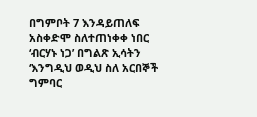በግምቦት 7 እንዳይጠለፍ አስቀድሞ ስለተጠነቀቀ ነበር ‘ብርሃኑ ነጋ’ በግልጽ ኢሳትን ‘እንግዲህ ወዲህ ስለ አርበኞች ግምባር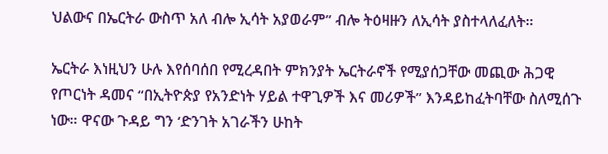ህልውና በኤርትራ ውስጥ አለ ብሎ ኢሳት አያወራም” ብሎ ትዕዛዙን ለኢሳት ያስተላለፈለት።

ኤርትራ እነዚህን ሁሉ እየሰባሰበ የሚረዳበት ምክንያት ኤርትራኖች የሚያሰጋቸው መጪው ሕጋዊ የጦርነት ዳመና “በኢትዮጵያ የአንድነት ሃይል ተዋጊዎች እና መሪዎች” እንዳይከፈትባቸው ስለሚሰጉ ነው። ዋናው ጉዳይ ግን ‘ድንገት አገራችን ሁከት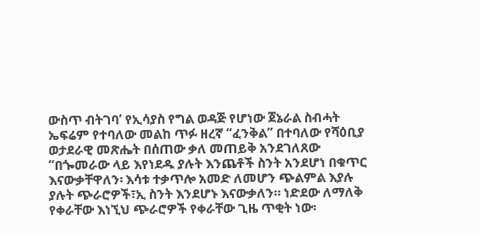ውስጥ ብትገባ’ የኢሳያስ የግል ወዳጅ የሆነው ጀኔራል ስብሓት ኤፍሬም የተባለው መልከ ጥፉ ዘረኛ “ፈንቅል” በተባለው የሻዕቢያ ወታደራዊ መጽሔት በሰጠው ቃለ መጠይቅ አንደገለጸው “በጐመራው ላይ እየነደዱ ያሉት እንጨቶች ስንት አንደሆነ በቁጥር እናውቃቸዋለን፡ እሳቱ ተቃጥሎ አመድ ለመሆን ጭልምል እያሉ ያሉት ጭራሮዎች፣ኢ ስንት እንደሆኑ እናውቃለን። ነድደው ለማለቅ የቀራቸው እነኚህ ጭራሮዎች የቀራቸው ጊዜ ጥቂት ነው፡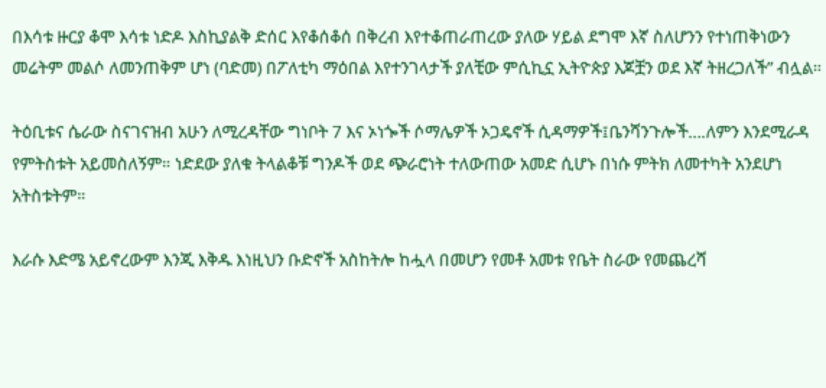በእሳቱ ዙርያ ቆሞ እሳቱ ነድዶ እስኪያልቅ ድሰር እየቆሰቆሰ በቅረብ እየተቆጠራጠረው ያለው ሃይል ደግሞ እኛ ስለሆንን የተነጠቅነውን መሬትም መልሶ ለመንጠቅም ሆነ (ባድመ) በፖለቲካ ማዕበል እየተንገላታች ያለቺው ምሲኪኗ ኢትዮጵያ እጆቿን ወደ እኛ ትዘረጋለች” ብሏል።

ትዕቢቱና ሴራው ስናገናዝብ አሁን ለሚረዳቸው ግነቦት 7 እና ኦነጐች ሶማሌዎች ኦጋዴኖች ሲዳማዎች፤ቤንሻንጉሎች….ለምን እንደሚራዳ የምትስቱት አይመስለኝም። ነድደው ያለቁ ትላልቆቹ ግንዶች ወደ ጭራሮነት ተለውጠው አመድ ሲሆኑ በነሱ ምትክ ለመተካት አንደሆነ አትስቱትም።

እራሱ እድሜ አይኖረውም እንጂ እቅዱ እነዚህን ቡድኖች አስከትሎ ከሗላ በመሆን የመቶ አመቱ የቤት ስራው የመጨረሻ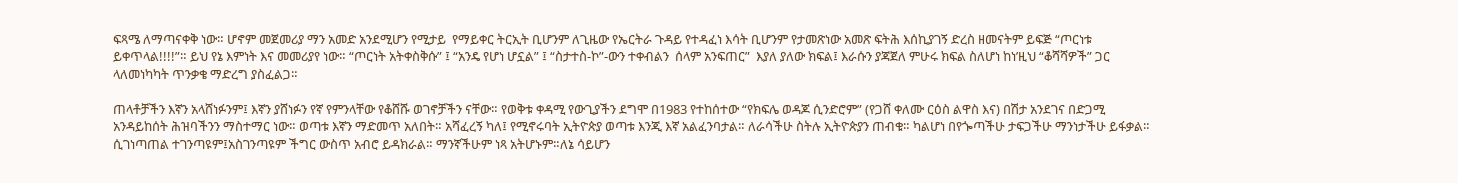ፍጻሜ ለማጣናቀቅ ነው። ሆኖም መጀመሪያ ማን አመድ አንደሚሆን የሚታይ  የማይቀር ትርኢት ቢሆንም ለጊዜው የኤርትራ ጉዳይ የተዳፈነ እሳት ቢሆንም የታመጽነው አመጽ ፍትሕ እሰኪያገኝ ድረስ ዘመናትም ይፍጅ “ጦርነቱ ይቀጥላል!!!!”። ይህ የኔ እምነት እና መመሪያየ ነው። “ጦርነት አትቀስቅሱ” ፤ “አንዴ የሆነ ሆኗል” ፤ “ስታተስ-ኮ”-ውን ተቀብልን  ሰላም አንፍጠር”  እያለ ያለው ክፍል፤ እራሱን ያጃጀለ ምሁሩ ክፍል ስለሆነ ከነ’ዚህ “ቆሻሻዎች” ጋር ላለመነካካት ጥንቃቄ ማድረግ ያስፈልጋ።

ጠላቶቻችን እኛን አላሸነፉንም፤ እኛን ያሸነፉን የኛ የምንላቸው የቆሸሹ ወገኖቻችን ናቸው። የወቅቱ ቀዳሚ የውጊያችን ደግሞ በ1983 የተከሰተው “የክፍሌ ወዳጆ ሲንድሮም” (የጋሸ ቀለሙ ርዕስ ልዋስ እና) በሽታ አንደገና በድጋሚ አንዳይከሰት ሕዝባችንን ማስተማር ነው። ወጣቱ እኛን ማድመጥ አለበት። አሻፈረኝ ካለ፤ የሚኖሩባት ኢትዮጵያ ወጣቱ እንጂ እኛ አልፈንባታል። ለራሳችሁ ስትሉ ኢትዮጵያን ጠብቁ። ካልሆነ በየጐጣችሁ ታፍጋችሁ ማንነታችሁ ይፋቃል። ሲገነጣጠል ተገንጣዩም፤አስገንጣዩም ችግር ውስጥ አብሮ ይዳክራል። ማንኛችሁም ነጻ አትሆኑም።ለኔ ሳይሆን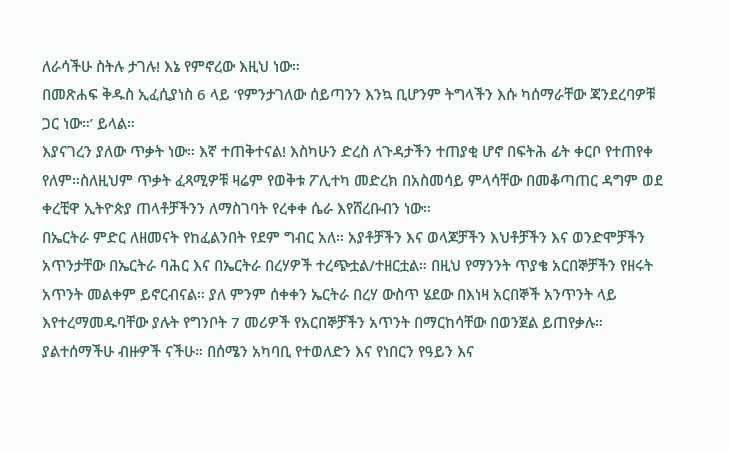ለራሳችሁ ስትሉ ታገሉ! እኔ የምኖረው እዚህ ነው።
በመጽሐፍ ቅዱስ ኢፈሲያነስ 6 ላይ ‘የምንታገለው ሰይጣንን እንኳ ቢሆንም ትግላችን እሱ ካሰማራቸው ጃንደረባዎቹ ጋር ነው።’ ይላል።
እያናገረን ያለው ጥቃት ነው። እኛ ተጠቅተናል! እስካሁን ድረስ ለጉዳታችን ተጠያቂ ሆኖ በፍትሕ ፊት ቀርቦ የተጠየቀ የለም።ስለዚህም ጥቃት ፈጻሚዎቹ ዛሬም የወቅቱ ፖሊተካ መድረክ በአስመሳይ ምላሳቸው በመቆጣጠር ዳግም ወደ ቀረቺዋ ኢትዮጵያ ጠላቶቻችንን ለማስገባት የረቀቀ ሴራ እየሸረቡብን ነው።
በኤርትራ ምድር ለዘመናት የከፈልንበት የደም ግብር አለ። አያቶቻችን እና ወላጆቻችን እህቶቻችን እና ወንድሞቻችን አጥንታቸው በኤርትራ ባሕር እና በኤርትራ በረሃዎች ተረጭቷል/ተዘርቷል። በዚህ የማንንት ጥያቄ አርበኞቻችን የዘሩት አጥንት መልቀም ይኖርብናል። ያለ ምንም ሰቀቀን ኤርትራ በረሃ ውስጥ ሄደው በእነዛ አርበኞች አንጥንት ላይ እየተረማመዱባቸው ያሉት የግንቦት 7 መሪዎች የአርበኞቻችን አጥንት በማርከሳቸው በወንጀል ይጠየቃሉ።
ያልተሰማችሁ ብዙዎች ናችሁ። በሰሜን አካባቢ የተወለድን እና የነበርን የዓይን እና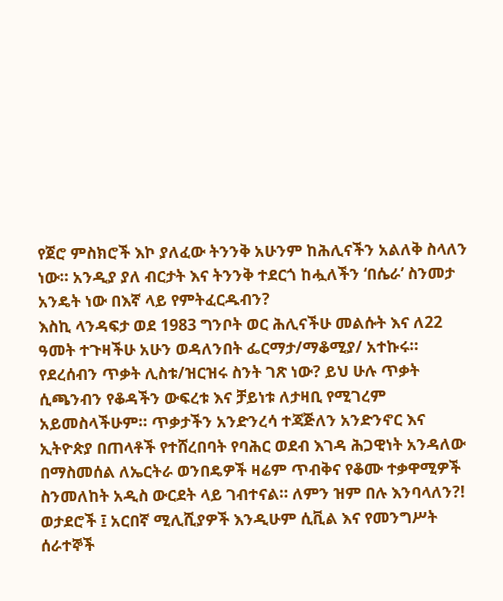የጀሮ ምስክሮች እኮ ያለፈው ትንንቅ አሁንም ከሕሊናችን አልለቅ ስላለን ነው። አንዲያ ያለ ብርታት እና ትንንቅ ተደርጎ ከሗለችን ‘በሴራ’ ስንመታ አንዴት ነው በእኛ ላይ የምትፈርዱብን?
እስኪ ላንዳፍታ ወደ 1983 ግንቦት ወር ሕሊናችሁ መልሱት እና ለ22 ዓመት ተጉዛችሁ አሁን ወዳለንበት ፌርማታ/ማቆሚያ/ አተኩሩ። የደረሰብን ጥቃት ሊስቱ/ዝርዝሩ ስንት ገጽ ነው? ይህ ሁሉ ጥቃት ሲጫንብን የቆዳችን ውፍረቱ እና ቻይነቱ ለታዛቢ የሚገረም አይመስላችሁም። ጥቃታችን አንድንረሳ ተጃጅለን አንድንኖር እና ኢትዮጵያ በጠላቶች የተሸረበባት የባሕር ወደብ እገዳ ሕጋዊነት አንዳለው በማስመሰል ለኤርትራ ወንበዴዎች ዛሬም ጥብቅና የቆሙ ተቃዋሚዎች ስንመለከት አዲስ ውርደት ላይ ገብተናል። ለምን ዝም በሉ እንባላለን?!
ወታደሮች ፤ አርበኛ ሚሊሺያዎች እንዲሁም ሲቪል እና የመንግሥት ሰራተኞች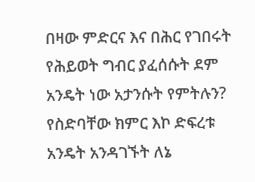በዛው ምድርና እና በሕር የገበሩት የሕይወት ግብር ያፈሰሱት ደም አንዴት ነው አታንሱት የምትሉን? የስድባቸው ክምር እኮ ድፍረቱ አንዴት አንዳገኙት ለኔ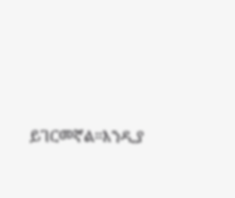ይገርመኛል።እንዲያ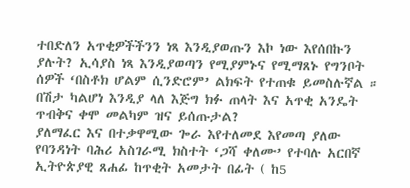ተበድለን አጥቂዎችችንን ነጻ እንዲያወጡን እኮ ነው እየሰበኩን ያሉት? ኢሳያስ ነጻ እንዲያወጣን የሚያምኑና የሚማጸኑ የግንቦት ሰዎች ‘በስቶክ ሆልም ሲንድሮም’ ልክፍት የተጠቁ ይመስሉኛል ። በሽታ ካልሆነ እንዲያ ላለ እጅግ ክፉ ጠላት እና አጥቂ አንዴት ጥብቅና ቀሞ መልካም ዝና ይሰጡታል?
ያለማፈር እና በተቃዋሚው ጐራ እየተለመደ እየመጣ ያለው የባንዳነት ባሕሪ አስገራሚ ክስተት ‘ጋሻ ቀለሙ’ የተባሉ አርበኛ ኢትዮጵያዊ ጸሐፊ ከጥቂት አመታት በፊት ( ከ5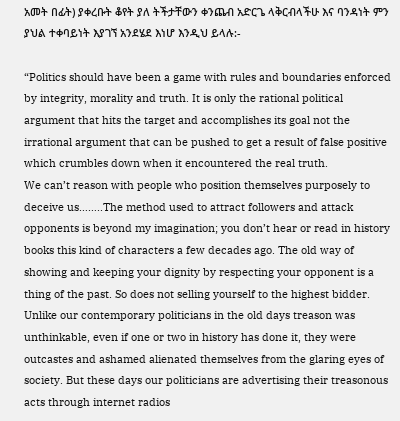አመት በፊት) ያቀረቡት ቆየት ያለ ትችታቸውን ቀንጨብ አድርጌ ላቅርብላችሁ እና ባንዳነት ምን ያህል ተቀባይነት እያገኘ አንደሄደ እነሆ እንዲህ ይላሉ:-

“Politics should have been a game with rules and boundaries enforced by integrity, morality and truth. It is only the rational political argument that hits the target and accomplishes its goal not the irrational argument that can be pushed to get a result of false positive which crumbles down when it encountered the real truth.
We can’t reason with people who position themselves purposely to deceive us……..The method used to attract followers and attack opponents is beyond my imagination; you don’t hear or read in history books this kind of characters a few decades ago. The old way of showing and keeping your dignity by respecting your opponent is a thing of the past. So does not selling yourself to the highest bidder. Unlike our contemporary politicians in the old days treason was unthinkable, even if one or two in history has done it, they were outcastes and ashamed alienated themselves from the glaring eyes of society. But these days our politicians are advertising their treasonous acts through internet radios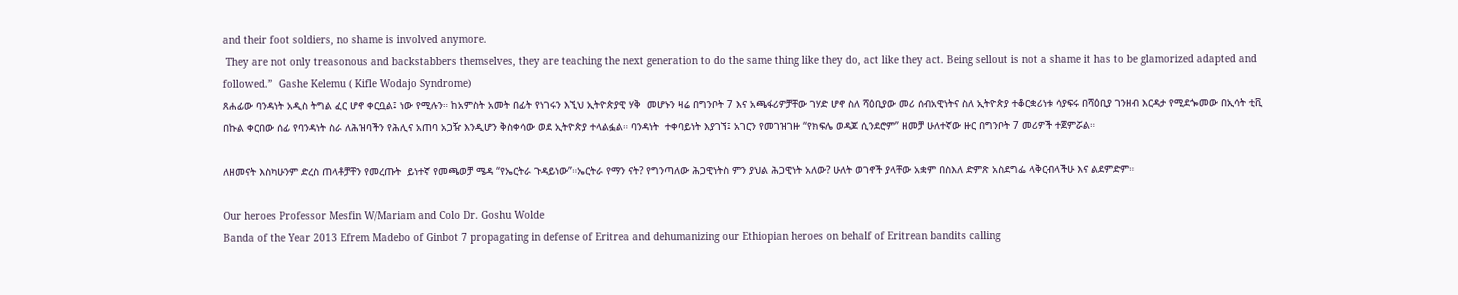and their foot soldiers, no shame is involved anymore.
 They are not only treasonous and backstabbers themselves, they are teaching the next generation to do the same thing like they do, act like they act. Being sellout is not a shame it has to be glamorized adapted and followed.”  Gashe Kelemu ( Kifle Wodajo Syndrome)
ጸሐፊው ባንዳነት አዲስ ትግል ፈር ሆኖ ቀርቧል፤ ነው የሚሉን። ከአምስት አመት በፊት የነገሩን እኚህ ኢትዮጵያዊ ሃቅ  መሆኑን ዛሬ በግንቦት 7 እና አጫፋሪዎቻቸው ገሃድ ሆኖ ስለ ሻዕቢያው መሪ ሰብአዊነትና ስለ ኢትዮጵያ ተቆርቋሪነቱ ሳያፍሩ በሻዕቢያ ገንዘብ እርዳታ የሚደጐመው በኢሳት ቲቪ በኩል ቀርበው ሰፊ የባንዳነት ስራ ለሕዝባችን የሕሊና አጠባ አጋዥ እንዲሆን ቅስቀሳው ወደ ኢትዮጵያ ተላልፏል። ባንዳነት  ተቀባይነት እያገኘ፤ አገርን የመገዝገዙ “የክፍሌ ወዳጆ ሲንደሮም” ዘመቻ ሁለተኛው ዙር በግንቦት 7 መሪዎች ተጀምሯል።

ለዘመናት እስካሁንም ድረስ ጠላቶቻቸን የመረጡት  ይነተኛ የመጫወቻ ሜዳ “የኤርትራ ጉዳይነው”።ኤርትራ የማን ናት? የግንጣለው ሕጋዊነትስ ምን ያህል ሕጋዊነት አለው? ሁለት ወገኖች ያላቸው አቋም በስእለ ድምጽ አስደግፌ ላቅርብላችሁ እና ልደምድም።

Our heroes Professor Mesfin W/Mariam and Colo Dr. Goshu Wolde
Banda of the Year 2013 Efrem Madebo of Ginbot 7 propagating in defense of Eritrea and dehumanizing our Ethiopian heroes on behalf of Eritrean bandits calling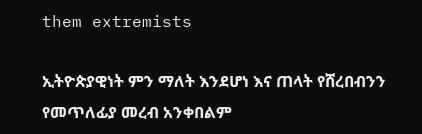them extremists

ኢትዮጵያዊነት ምን ማለት እንደሆነ እና ጠላት የሸረበብንን የመጥለፊያ መረብ አንቀበልም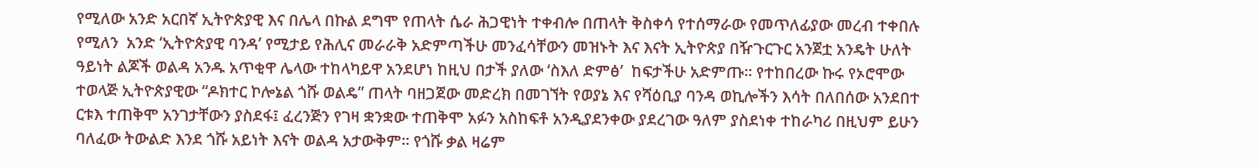የሚለው አንድ አርበኛ ኢትዮጵያዊ እና በሌላ በኩል ደግሞ የጠላት ሴራ ሕጋዊነት ተቀብሎ በጠላት ቅስቀሳ የተሰማራው የመጥለፊያው መረብ ተቀበሉ የሚለን  አንድ ‘ኢትዮጵያዊ ባንዳ’ የሚታይ የሕሊና መራራቅ አድምጣችሁ መንፈሳቸውን መዝኑት እና እናት ኢትዮጵያ በዥጉርጉር አንጀቷ አንዴት ሁለት ዓይነት ልጆች ወልዳ አንዱ አጥቂዋ ሌላው ተከላካይዋ አንደሆነ ከዚህ በታች ያለው ‘ስእለ ድምፅ’  ከፍታችሁ አድምጡ። የተከበረው ኩሩ የኦሮሞው ተወላጅ ኢትዮጵያዊው “ዶክተር ኮሎኔል ጎሹ ወልዴ” ጠላት ባዘጋጀው መድረክ በመገኘት የወያኔ እና የሻዕቢያ ባንዳ ወኪሎችን እሳት በለበሰው አንደበተ ርቱእ ተጠቅሞ አንገታቸውን ያስደፋ፤ ፈረንጅን የገዛ ቋንቋው ተጠቅሞ አፉን አስከፍቶ አንዲያደንቀው ያደረገው ዓለም ያስደነቀ ተከራካሪ በዚህም ይሁን ባለፈው ትውልድ እንደ ጎሹ አይነት እናት ወልዳ አታውቅም። የጎሹ ቃል ዛሬም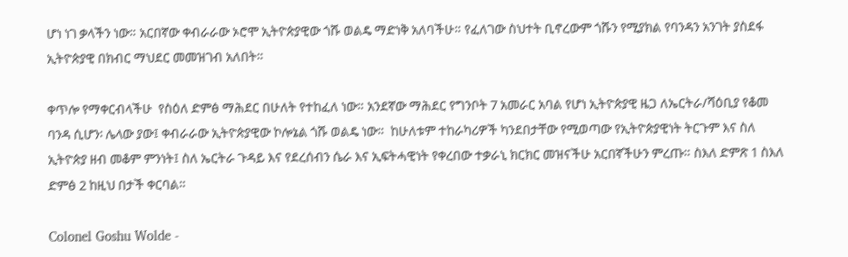ሆነ ነገ ቃላችን ነው። አርበኛው ቀብራራው ኦሮሞ ኢትዮጵያዊው ጎሹ ወልዴ ማድነቅ አለባችሁ። የፈለገው ስህተት ቢኖረውም ጎሹን የሚያክል የባንዳን አንገት ያስደፋ ኢትዮጵያዊ በክብር ማህደር መመዝገብ አለበት።

ቀጥሎ የማቀርብላችሁ  የስዕለ ድምፅ ማሕደር በሁለት የተከፈለ ነው። አንደኛው ማሕደር የግንቦት 7 አመራር አባል የሆነ ኢትዮጵያዊ ዜጋ ለኤርትራ/ሻዕቢያ የቆመ ባንዳ ሲሆን፡ ሌላው ያው፤ ቀብራራው ኢትዮጵያዊው ኮሎኔል ጎሹ ወልዴ ነው።  ከሁለቱም ተከራካሪዎች ካንደበታቸው የሚወጣው የኢትዮጵያዊነት ትርጉም እና ስለ ኢትዮጵያ ዘብ መቆም ምንነት፤ ስለ ኤርትራ ጉዳይ እና የደረሰብን ሴራ እና ኢፍትሓዊነት የቀረበው ተቃራኒ ክርክር መዝናችሁ አርበኛችሁን ምረጡ። ስእለ ድምጽ 1 ስእለ ድምፅ 2 ከዚህ በታች ቀርባል።

Colonel Goshu Wolde -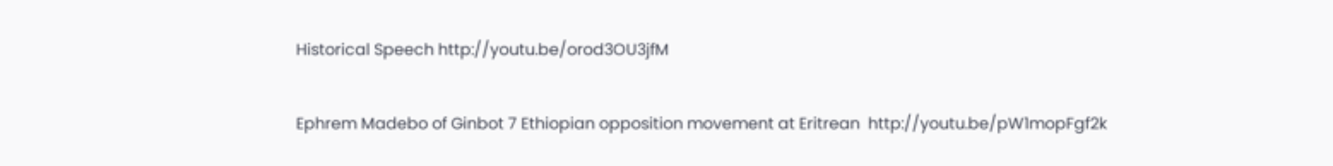Historical Speech http://youtu.be/orod3OU3jfM

Ephrem Madebo of Ginbot 7 Ethiopian opposition movement at Eritrean  http://youtu.be/pW1mopFgf2k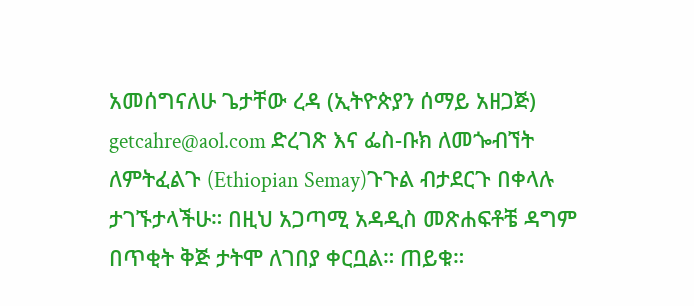አመሰግናለሁ ጌታቸው ረዳ (ኢትዮጵያን ሰማይ አዘጋጅ) getcahre@aol.com ድረገጽ እና ፌስ-ቡክ ለመጐብኘት ለምትፈልጉ (Ethiopian Semay)ጉጉል ብታደርጉ በቀላሉ ታገኙታላችሁ። በዚህ አጋጣሚ አዳዲስ መጽሐፍቶቼ ዳግም በጥቂት ቅጅ ታትሞ ለገበያ ቀርቧል። ጠይቁ።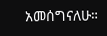አመሰግናለሁ።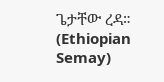ጌታቸው ረዳ። (Ethiopian Semay)